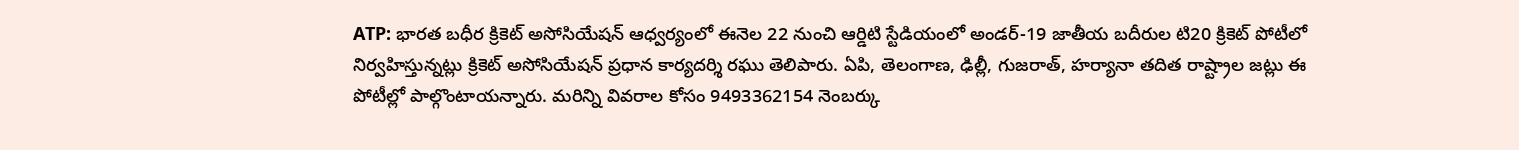ATP: భారత బధీర క్రికెట్ అసోసియేషన్ ఆధ్వర్యంలో ఈనెల 22 నుంచి ఆర్డిటి స్టేడియంలో అండర్-19 జాతీయ బదీరుల టి20 క్రికెట్ పోటీలో నిర్వహిస్తున్నట్లు క్రికెట్ అసోసియేషన్ ప్రధాన కార్యదర్శి రఘు తెలిపారు. ఏపి, తెలంగాణ, ఢిల్లీ, గుజరాత్, హర్యానా తదిత రాష్ట్రాల జట్లు ఈ పోటీల్లో పాల్గొంటాయన్నారు. మరిన్ని వివరాల కోసం 9493362154 నెంబర్కు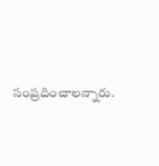సంప్రదించాలన్నారు.